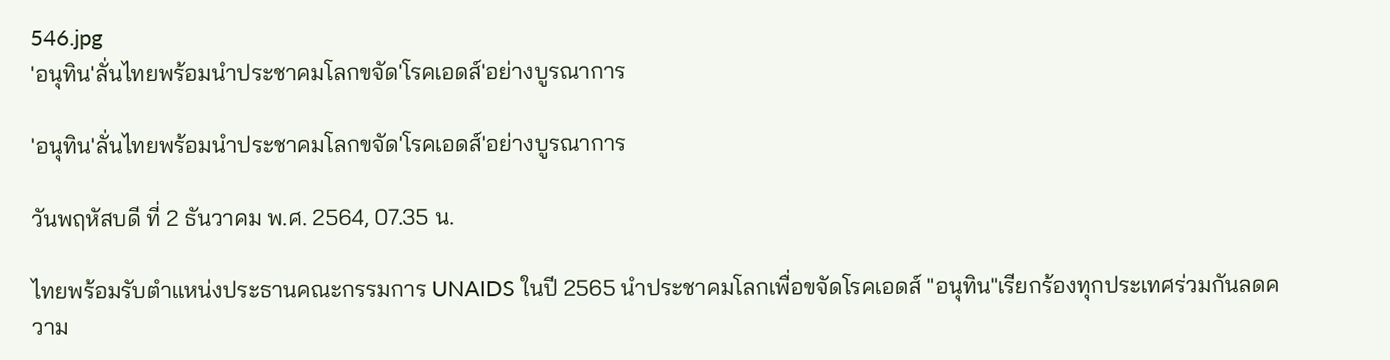546.jpg
'อนุทิน'ลั่นไทยพร้อมนำประชาคมโลกขจัด'โรคเอดส์'อย่างบูรณาการ

'อนุทิน'ลั่นไทยพร้อมนำประชาคมโลกขจัด'โรคเอดส์'อย่างบูรณาการ

วันพฤหัสบดี ที่ 2 ธันวาคม พ.ศ. 2564, 07.35 น.

ไทยพร้อมรับตำแหน่งประธานคณะกรรมการ UNAIDS ในปี 2565 นำประชาคมโลกเพื่อขจัดโรคเอดส์ "อนุทิน"เรียกร้องทุกประเทศร่วมกันลดความ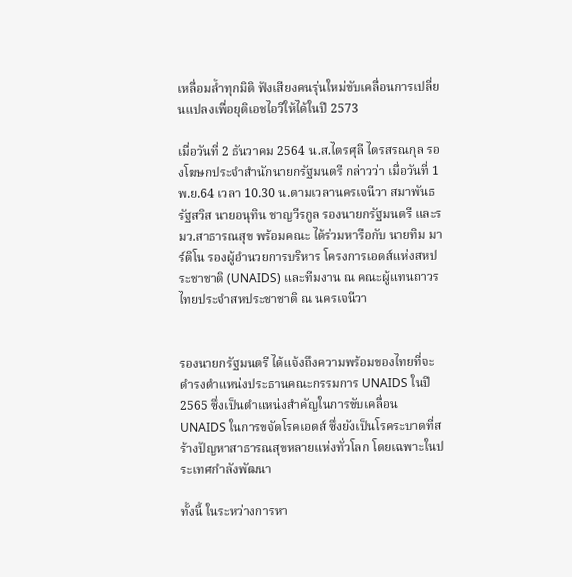เหลื่อมล้ำทุกมิติ ฟังเสียงคนรุ่นใหม่ขับเคลื่อนการเปลี่ยนแปลงเพื่อยุติเอชไอวีให้ได้ในปี 2573

เมื่อวันที่ 2 ธันวาคม 2564 น.ส.ไตรศุลี ไตรสรณกุล รองโฆษกประจำสำนักนายกรัฐมนตรี กล่าวว่า เมื่อวันที่ 1 พ.ย.64 เวลา 10.30 น.ตามเวลานครเจนีวา สมาพันธรัฐสวิส นายอนุทิน ชาญวีรกูล รองนายกรัฐมนตรี และรมว.สาธารณสุข พร้อมคณะ ได้ร่วมหารือกับ นายทิม มาร์ติโน รองผู้อำนวยการบริหาร โครงการเอดส์แห่งสหประชาชาติ (UNAIDS) และทีมงาน ณ คณะผู้แทนถาวรไทยประจำสหประชาชาติ ณ นครเจนีวา


รองนายกรัฐมนตรี ได้แจ้งถึงความพร้อมของไทยที่จะดำรงตำแหน่งประธานคณะกรรมการ UNAIDS ในปี 2565 ซึ่งเป็นตำแหน่งสำคัญในการขับเคลื่อน UNAIDS ในการขจัดโรคเอดส์ ซึ่งยังเป็นโรคระบาดที่สร้างปัญหาสาธารณสุขหลายแห่งทั่วโลก โดยเฉพาะในประเทศกำลังพัฒนา

ทั้งนี้ ในระหว่างการหา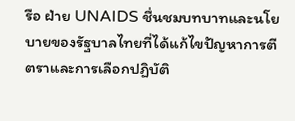รือ ฝ่าย UNAIDS ชื่นชมบทบาทและนโยบายของรัฐบาลไทยที่ได้แก้ไขปัญหาการตีตราและการเลือกปฏิบัติ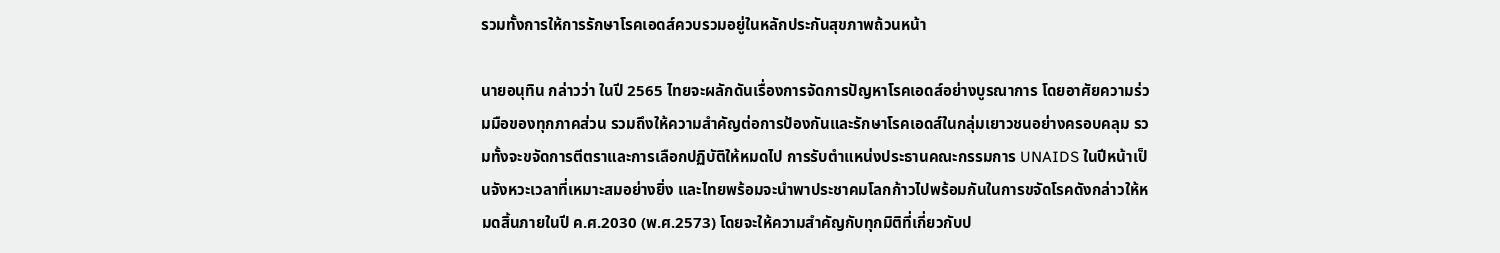รวมทั้งการให้การรักษาโรคเอดส์ควบรวมอยู่ในหลักประกันสุขภาพถ้วนหน้า

นายอนุทิน กล่าวว่า ในปี 2565 ไทยจะผลักดันเรื่องการจัดการปัญหาโรคเอดส์อย่างบูรณาการ โดยอาศัยความร่วมมือของทุกภาคส่วน รวมถึงให้ความสำคัญต่อการป้องกันและรักษาโรคเอดส์ในกลุ่มเยาวชนอย่างครอบคลุม รวมทั้งจะขจัดการตีตราและการเลือกปฏิบัติให้หมดไป การรับตำแหน่งประธานคณะกรรมการ UNAIDS ในปีหน้าเป็นจังหวะเวลาที่เหมาะสมอย่างยิ่ง และไทยพร้อมจะนำพาประชาคมโลกก้าวไปพร้อมกันในการขจัดโรคดังกล่าวให้หมดสิ้นภายในปี ค.ศ.2030 (พ.ศ.2573) โดยจะให้ความสำคัญกับทุกมิติที่เกี่ยวกับป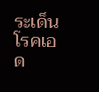ระเด็นโรคเอด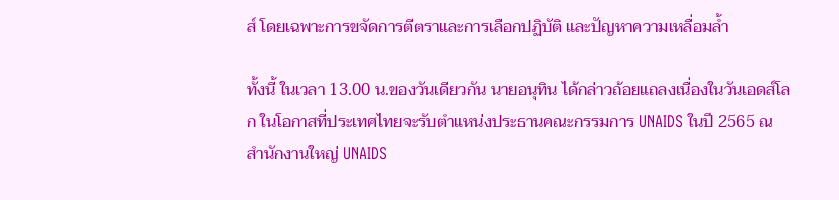ส์ โดยเฉพาะการขจัดการตีตราและการเลือกปฏิบัติ และปัญหาความเหลื่อมล้ำ

ทั้งนี้ ในเวลา 13.00 น.ของวันเดียวกัน นายอนุทิน ได้กล่าวถ้อยแถลงเนื่องในวันเอดส์โลก ในโอกาสที่ประเทศไทยจะรับตำแหน่งประธานคณะกรรมการ UNAIDS ในปี 2565 ณ สำนักงานใหญ่ UNAIDS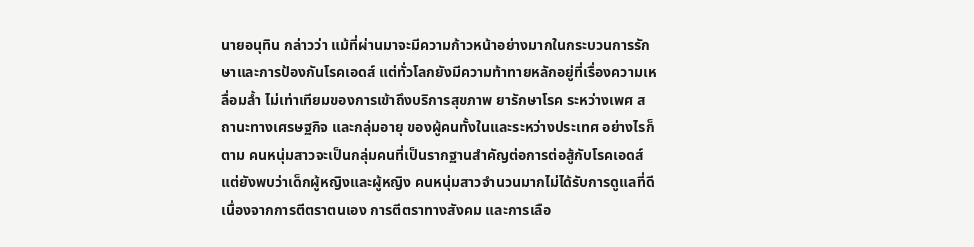นายอนุทิน กล่าวว่า แม้ที่ผ่านมาจะมีความก้าวหน้าอย่างมากในกระบวนการรักษาและการป้องกันโรคเอดส์ แต่ทั่วโลกยังมีความท้าทายหลักอยู่ที่เรื่องความเหลื่อมล้ำ ไม่เท่าเทียมของการเข้าถึงบริการสุขภาพ ยารักษาโรค ระหว่างเพศ สถานะทางเศรษฐกิจ และกลุ่มอายุ ของผู้คนทั้งในและระหว่างประเทศ อย่างไรก็ตาม คนหนุ่มสาวจะเป็นกลุ่มคนที่เป็นรากฐานสำคัญต่อการต่อสู้กับโรคเอดส์ แต่ยังพบว่าเด็กผู้หญิงและผู้หญิง คนหนุ่มสาวจำนวนมากไม่ได้รับการดูแลที่ดี เนื่องจากการตีตราตนเอง การตีตราทางสังคม และการเลือ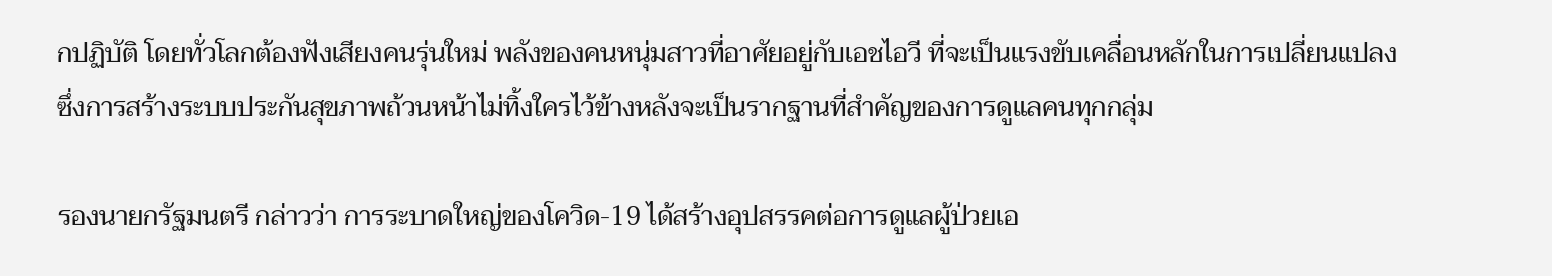กปฏิบัติ โดยทั่วโลกต้องฟังเสียงคนรุ่นใหม่ พลังของคนหนุ่มสาวที่อาศัยอยู่กับเอชไอวี ที่จะเป็นแรงขับเคลื่อนหลักในการเปลี่ยนแปลง ซึ่งการสร้างระบบประกันสุขภาพถ้วนหน้าไม่ทิ้งใครไว้ข้างหลังจะเป็นรากฐานที่สำคัญของการดูแลคนทุกกลุ่ม

รองนายกรัฐมนตรี กล่าวว่า การระบาดใหญ่ของโควิด-19 ได้สร้างอุปสรรคต่อการดูแลผู้ป่วยเอ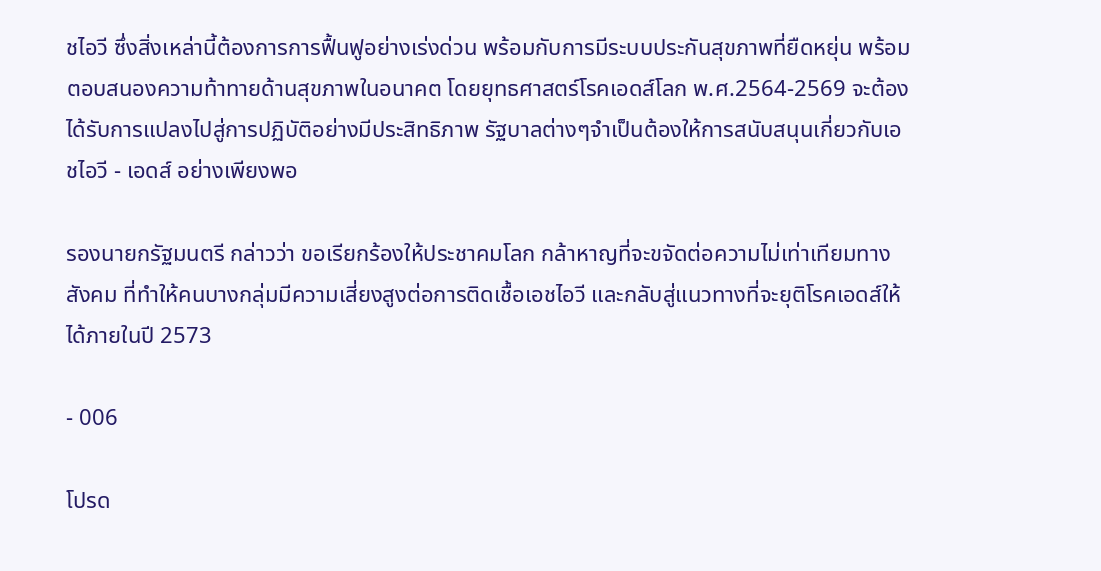ชไอวี ซึ่งสิ่งเหล่านี้ต้องการการฟื้นฟูอย่างเร่งด่วน พร้อมกับการมีระบบประกันสุขภาพที่ยืดหยุ่น พร้อมตอบสนองความท้าทายด้านสุขภาพในอนาคต โดยยุทธศาสตร์โรคเอดส์โลก พ.ศ.2564-2569 จะต้องได้รับการแปลงไปสู่การปฏิบัติอย่างมีประสิทธิภาพ รัฐบาลต่างๆจำเป็นต้องให้การสนับสนุนเกี่ยวกับเอชไอวี - เอดส์ อย่างเพียงพอ

รองนายกรัฐมนตรี กล่าวว่า ขอเรียกร้องให้ประชาคมโลก กล้าหาญที่จะขจัดต่อความไม่เท่าเทียมทางสังคม ที่ทำให้คนบางกลุ่มมีความเสี่ยงสูงต่อการติดเชื้อเอชไอวี และกลับสู่แนวทางที่จะยุติโรคเอดส์ให้ได้ภายในปี 2573

- 006

โปรด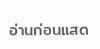อ่านก่อนแสด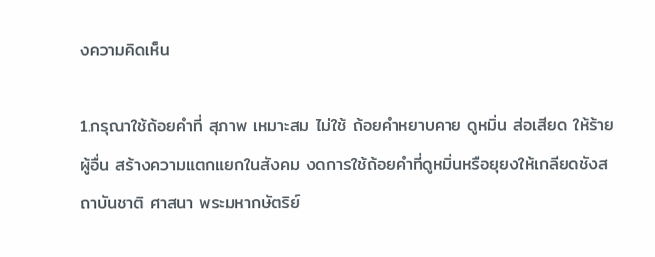งความคิดเห็น

1.กรุณาใช้ถ้อยคำที่ สุภาพ เหมาะสม ไม่ใช้ ถ้อยคำหยาบคาย ดูหมิ่น ส่อเสียด ให้ร้ายผู้อื่น สร้างความแตกแยกในสังคม งดการใช้ถ้อยคำที่ดูหมิ่นหรือยุยงให้เกลียดชังสถาบันชาติ ศาสนา พระมหากษัตริย์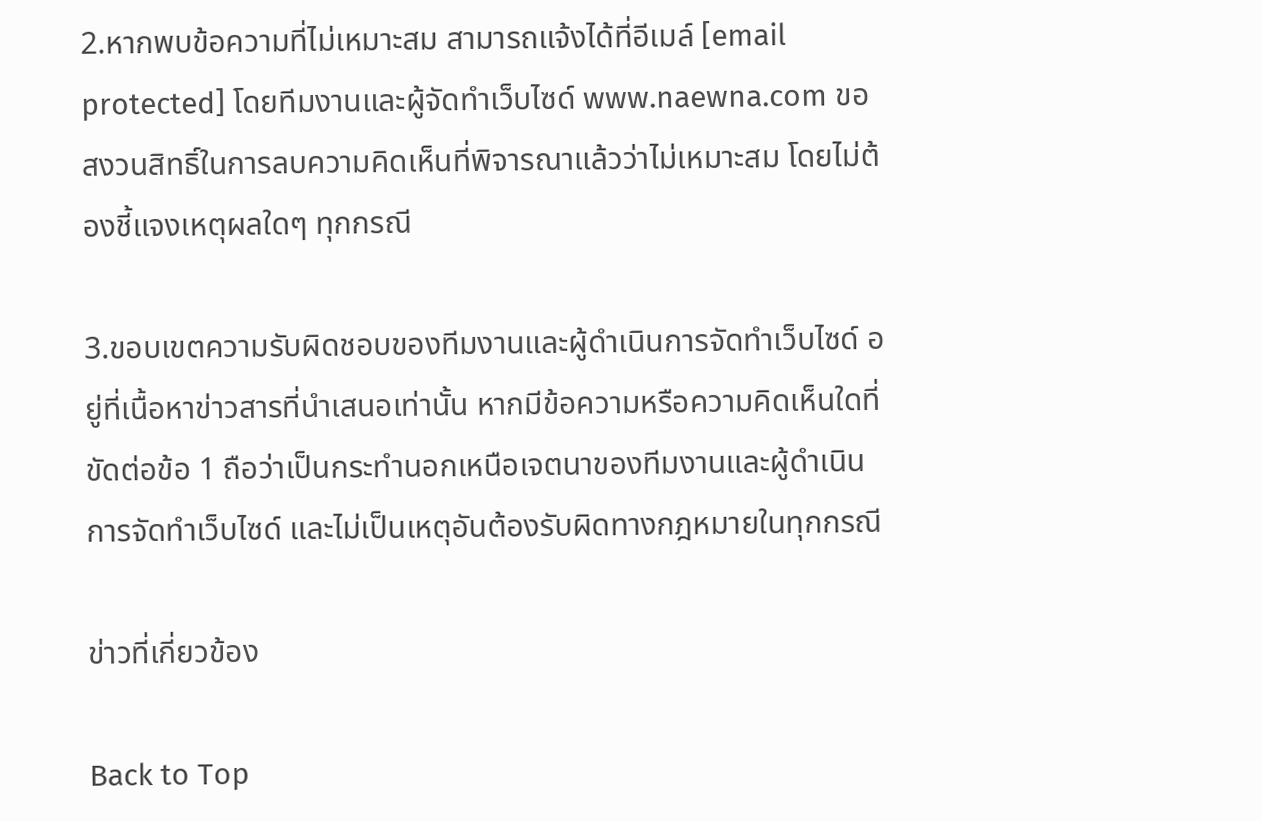2.หากพบข้อความที่ไม่เหมาะสม สามารถแจ้งได้ที่อีเมล์ [email protected] โดยทีมงานและผู้จัดทำเว็บไซด์ www.naewna.com ขอสงวนสิทธิ์ในการลบความคิดเห็นที่พิจารณาแล้วว่าไม่เหมาะสม โดยไม่ต้องชี้แจงเหตุผลใดๆ ทุกกรณี

3.ขอบเขตความรับผิดชอบของทีมงานและผู้ดำเนินการจัดทำเว็บไซด์ อยู่ที่เนื้อหาข่าวสารที่นำเสนอเท่านั้น หากมีข้อความหรือความคิดเห็นใดที่ขัดต่อข้อ 1 ถือว่าเป็นกระทำนอกเหนือเจตนาของทีมงานและผู้ดำเนินการจัดทำเว็บไซด์ และไม่เป็นเหตุอันต้องรับผิดทางกฎหมายในทุกกรณี

ข่าวที่เกี่ยวข้อง

Back to Top